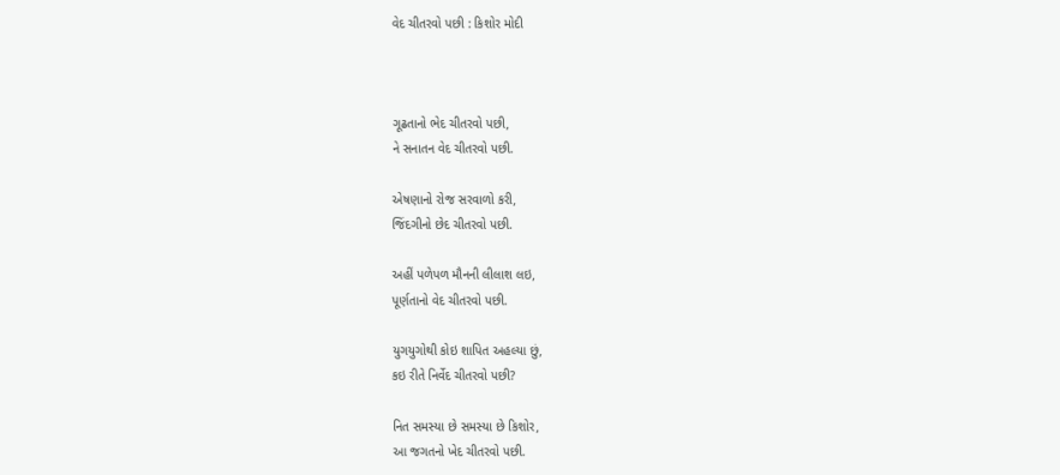વેદ ચીતરવો પછી : કિશોર મોદી



ગૂઢતાનો ભેદ ચીતરવો પછી,
ને સનાતન વેદ ચીતરવો પછી.

એષણાનો રોજ સરવાળો કરી,
જિંદગીનો છેદ ચીતરવો પછી.

અહીં પળેપળ મૌનની લીલાશ લઇ,
પૂર્ણતાનો વેદ ચીતરવો પછી.

યુગયુગોથી કોઇ શાપિત અહલ્યા છું,
કઇ રીતે નિર્વેદ ચીતરવો પછી?

નિત સમસ્યા છે સમસ્યા છે કિશોર,
આ જગતનો ખેદ ચીતરવો પછી.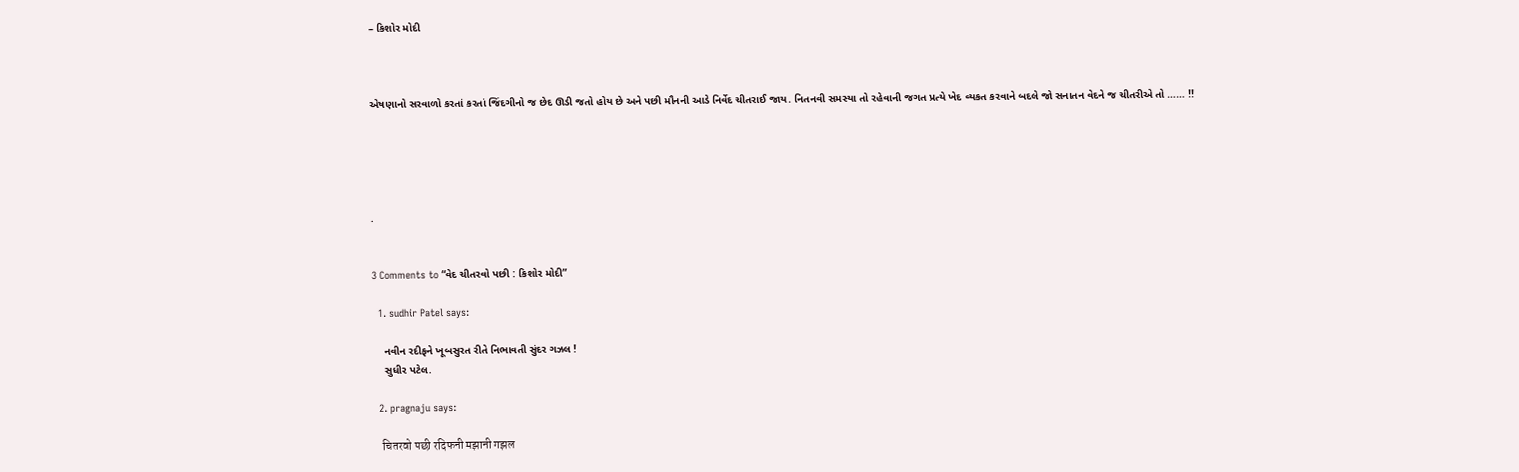– કિશોર મોદી



એષણાનો સરવાળો કરતાં કરતાં જિંદગીનો જ છેદ ઊડી જતો હોય છે અને પછી મૌનની આડે નિર્વેદ ચીતરાઈ જાય. નિતનવી સમસ્યા તો રહેવાની જગત પ્રત્યે ખેદ વ્યકત કરવાને બદલે જો સનાતન વેદને જ ચીતરીએ તો …… !!





.


3 Comments to “વેદ ચીતરવો પછી : કિશોર મોદી”

  1. sudhir Patel says:

    નવીન રદીફને ખૂબસુરત રીતે નિભાવતી સુંદર ગઝલ !
    સુધીર પટેલ.

  2. pragnaju says:

    चितरवो पछी रदिफनी मझानी गझल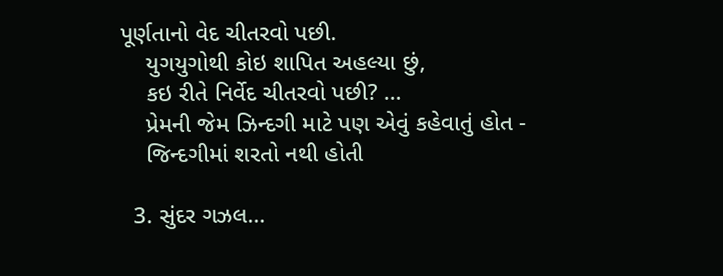પૂર્ણતાનો વેદ ચીતરવો પછી.
    યુગયુગોથી કોઇ શાપિત અહલ્યા છું,
    કઇ રીતે નિર્વેદ ચીતરવો પછી? …
    પ્રેમની જેમ ઝિન્દગી માટે પણ એવું કહેવાતું હોત -
    જિન્દગીમાં શરતો નથી હોતી

  3. સુંદર ગઝલ…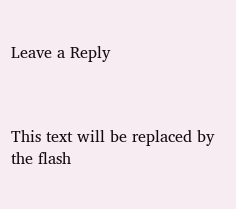Leave a Reply



This text will be replaced by the flash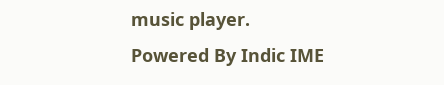music player.
Powered By Indic IME